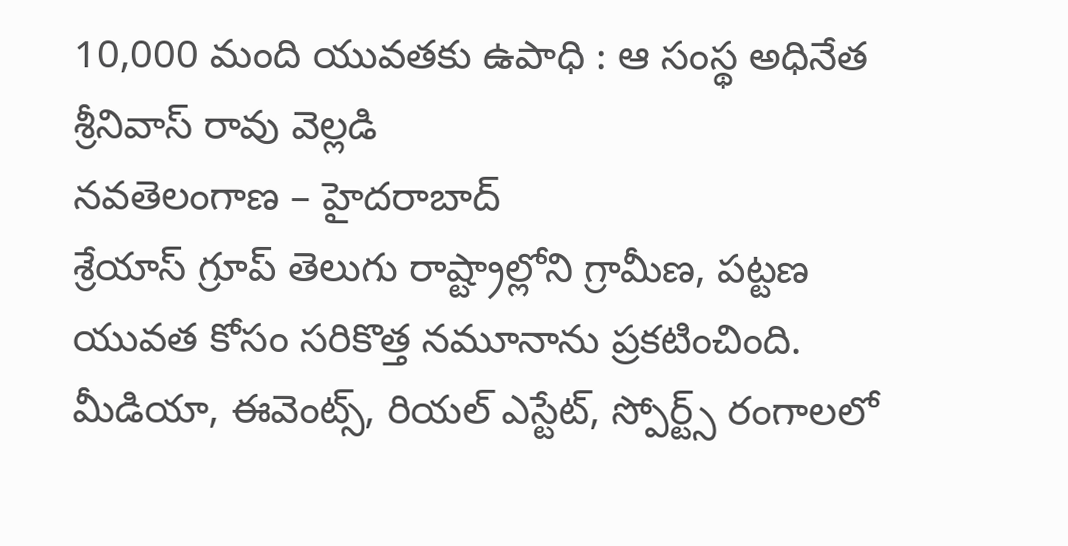10,000 మంది యువతకు ఉపాధి : ఆ సంస్థ అధినేత శ్రీనివాస్ రావు వెల్లడి
నవతెలంగాణ – హైదరాబాద్
శ్రేయాస్ గ్రూప్ తెలుగు రాష్ట్రాల్లోని గ్రామీణ, పట్టణ యువత కోసం సరికొత్త నమూనాను ప్రకటించింది. మీడియా, ఈవెంట్స్, రియల్ ఎస్టేట్, స్పోర్ట్స్ రంగాలలో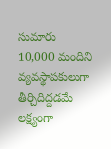సుమారు 10,000 మందిని వ్యవస్థాపకులుగా తీర్చిదిద్దడమే లక్ష్యంగా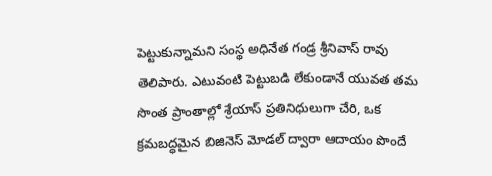పెట్టుకున్నామని సంస్థ అధినేత గండ్ర శ్రీనివాస్ రావు తెలిపారు. ఎటువంటి పెట్టుబడి లేకుండానే యువత తమ సొంత ప్రాంతాల్లో శ్రేయాస్ ప్రతినిధులుగా చేరి, ఒక క్రమబద్ధమైన బిజినెస్ మోడల్ ద్వారా ఆదాయం పొందే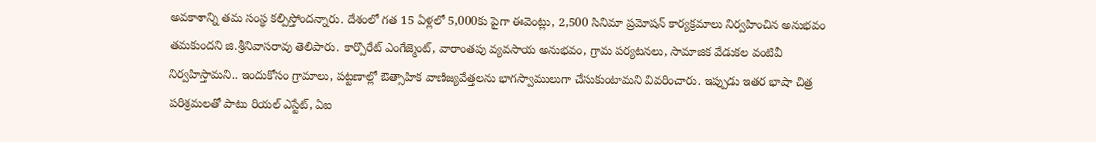అవకాశాన్ని తమ సంస్థ కల్పిస్తోందన్నారు. దేశంలో గత 15 ఏళ్లలో 5,000కు పైగా ఈవెంట్లు, 2,500 సినిమా ప్రమోషన్ కార్యక్రమాలు నిర్వహించిన అనుభవం తమకుందని జి.శ్రీనివాసరావు తెలిపారు. కార్పొరేట్ ఎంగేజ్మెంట్, వారాంతపు వ్యవసాయ అనుభవం, గ్రామ పర్యటనలు, సామాజిక వేడుకల వంటివీ నిర్వహిస్తామని.. ఇందుకోసం గ్రామాలు, పట్టణాల్లో ఔత్సాహిక వాణిజ్యవేత్తలను భాగస్వాములుగా చేసుకుంటామని వివరించారు. ఇప్పుడు ఇతర భాషా చిత్ర పరిశ్రమలతో పాటు రియల్ ఎస్టేట్, ఏఐ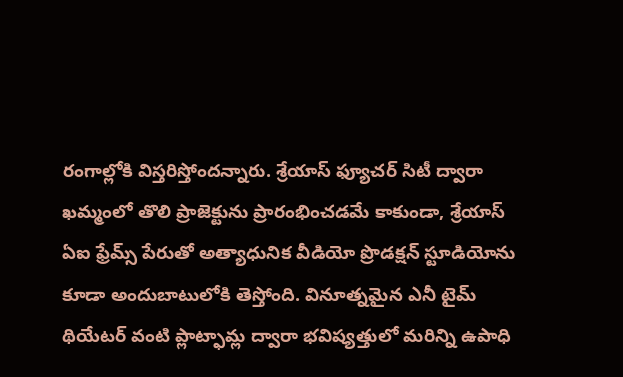రంగాల్లోకి విస్తరిస్తోందన్నారు. శ్రేయాస్ ఫ్యూచర్ సిటీ ద్వారా ఖమ్మంలో తొలి ప్రాజెక్టును ప్రారంభించడమే కాకుండా, శ్రేయాస్ ఏఐ ఫ్రేమ్స్ పేరుతో అత్యాధునిక వీడియో ప్రొడక్షన్ స్టూడియోను కూడా అందుబాటులోకి తెస్తోంది. వినూత్నమైన ఎనీ టైమ్ థియేటర్ వంటి ప్లాట్ఫామ్ల ద్వారా భవిష్యత్తులో మరిన్ని ఉపాధి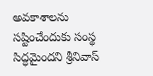అవకాశాలను సష్టించేందుకు సంస్థ సిద్ధమైందని శ్రీనివాస్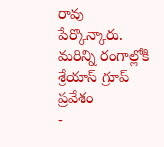రావు పేర్కొన్కారు.
మరిన్ని రంగాల్లోకి శ్రేయాస్ గ్రూప్ ప్రవేశం
-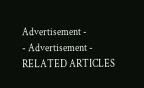Advertisement -
- Advertisement -
RELATED ARTICLES